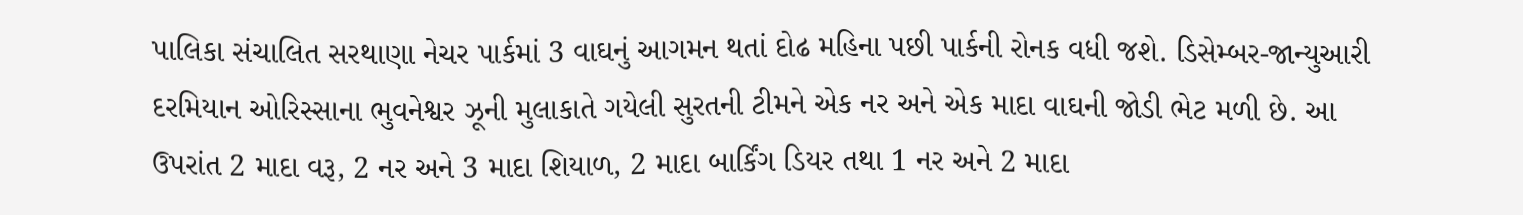પાલિકા સંચાલિત સરથાણા નેચર પાર્કમાં 3 વાઘનું આગમન થતાં દોઢ મહિના પછી પાર્કની રોનક વધી જશે. ડિસેમ્બર-જાન્યુઆરી દરમિયાન ઓરિસ્સાના ભુવનેશ્વર ઝૂની મુલાકાતે ગયેલી સુરતની ટીમને એક નર અને એક માદા વાઘની જોડી ભેટ મળી છે. આ ઉપરાંત 2 માદા વરૂ, 2 નર અને 3 માદા શિયાળ, 2 માદા બાર્કિંગ ડિયર તથા 1 નર અને 2 માદા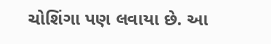ચોશિંગા પણ લવાયા છે. આ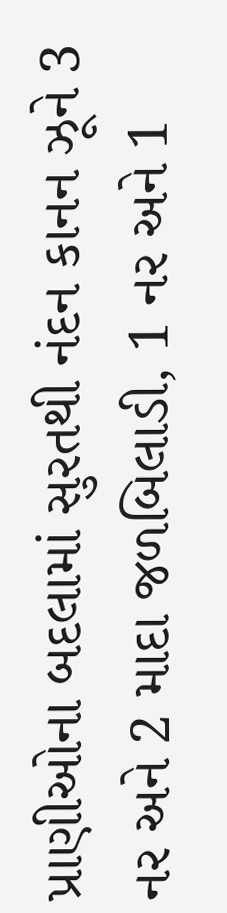પ્રાણીઓના બદલામાં સુરતથી નંદન કાનન ઝૂને 3 નર અને 2 માદા જળબિલાડી, 1 નર અને 1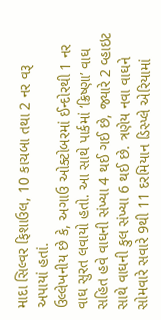માદા સિલ્વર ફિશાઉલ, 10 કાચબા તથા 2 નર વરૂ અપાયાં હતાં.
ઉલ્લેખનીય છે કે, અગાઉ ઓક્ટોબરમાં ઈન્દોરથી 1 નર વાઘ સુરત લવાયો હતો. આ સાથે પાર્કમાં ‘ક્રિષ્ણા’ વાઘ સહિત હવે વાઘની સંખ્યા 4 થઈ ગઈ છે, જ્યારે 2 વ્હાઇટ સાથે વાઘની કુલ સંખ્યા 6 થઈ છે. ત્રણેય નવા વાઘને સોમવારે સવારે 9થી 11 દરમિયાન ડિસ્પ્લે એરિયામાં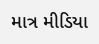માત્ર મીડિયા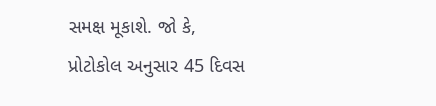સમક્ષ મૂકાશે. જો કે, પ્રોટોકોલ અનુસાર 45 દિવસ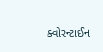ક્વોરન્ટાઈન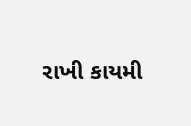રાખી કાયમી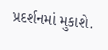પ્રદર્શનમાં મુકાશે.